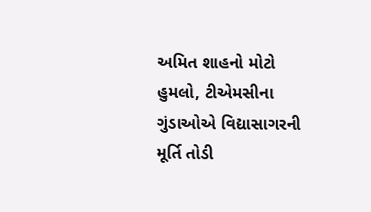અમિત શાહનો મોટો હુમલો, ટીએમસીના ગુંડાઓએ વિદ્યાસાગરની મૂર્તિ તોડી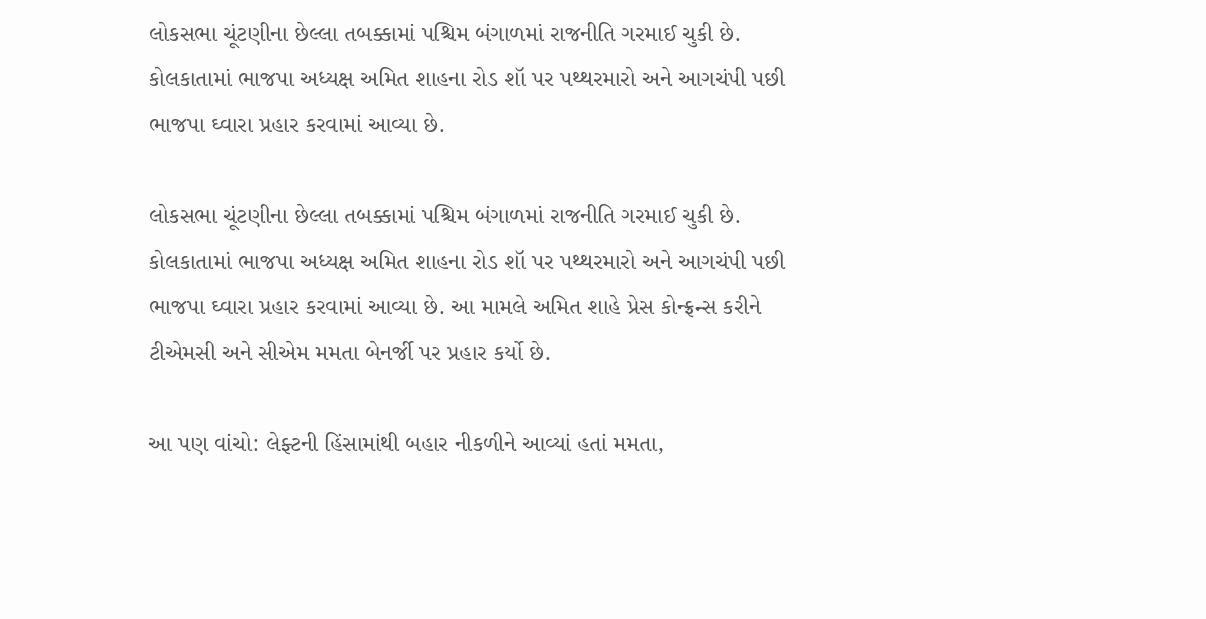લોકસભા ચૂંટણીના છેલ્લા તબક્કામાં પશ્ચિમ બંગાળમાં રાજનીતિ ગરમાઈ ચુકી છે. કોલકાતામાં ભાજપા અધ્યક્ષ અમિત શાહના રોડ શૉ પર પથ્થરમારો અને આગચંપી પછી ભાજપા ઘ્વારા પ્રહાર કરવામાં આવ્યા છે.

લોકસભા ચૂંટણીના છેલ્લા તબક્કામાં પશ્ચિમ બંગાળમાં રાજનીતિ ગરમાઈ ચુકી છે. કોલકાતામાં ભાજપા અધ્યક્ષ અમિત શાહના રોડ શૉ પર પથ્થરમારો અને આગચંપી પછી ભાજપા ઘ્વારા પ્રહાર કરવામાં આવ્યા છે. આ મામલે અમિત શાહે પ્રેસ કોન્ફ્રન્સ કરીને ટીએમસી અને સીએમ મમતા બેનર્જી પર પ્રહાર કર્યો છે.

આ પણ વાંચો: લેફ્ટની હિંસામાંથી બહાર નીકળીને આવ્યાં હતાં મમતા,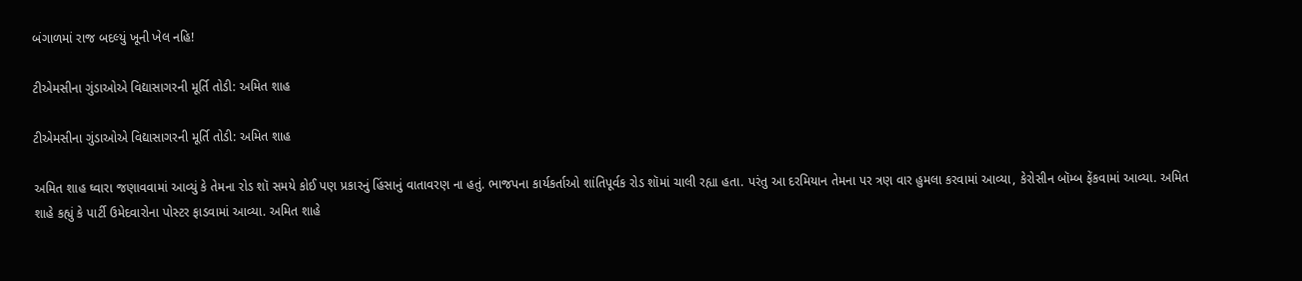બંગાળમાં રાજ બદલ્યું ખૂની ખેલ નહિ!

ટીએમસીના ગુંડાઓએ વિદ્યાસાગરની મૂર્તિ તોડી: અમિત શાહ

ટીએમસીના ગુંડાઓએ વિદ્યાસાગરની મૂર્તિ તોડી: અમિત શાહ

અમિત શાહ ઘ્વારા જણાવવામાં આવ્યું કે તેમના રોડ શૉ સમયે કોઈ પણ પ્રકારનું હિંસાનું વાતાવરણ ના હતું. ભાજપના કાર્યકર્તાઓ શાંતિપૂર્વક રોડ શૉમાં ચાલી રહ્યા હતા. પરંતુ આ દરમિયાન તેમના પર ત્રણ વાર હુમલા કરવામાં આવ્યા, કેરોસીન બૉમ્બ ફેંકવામાં આવ્યા. અમિત શાહે કહ્યું કે પાર્ટી ઉમેદવારોના પોસ્ટર ફાડવામાં આવ્યા. અમિત શાહે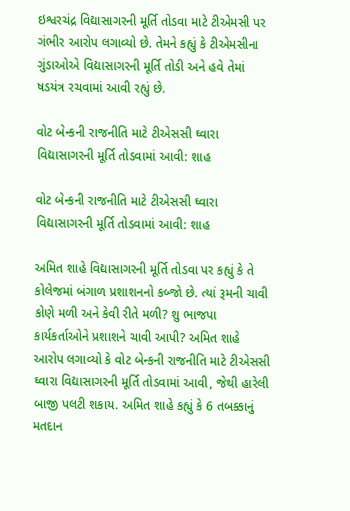ઇશ્વરચંદ્ર વિદ્યાસાગરની મૂર્તિ તોડવા માટે ટીએમસી પર ગંભીર આરોપ લગાવ્યો છે. તેમને કહ્યું કે ટીએમસીના ગુંડાઓએ વિદ્યાસાગરની મૂર્તિ તોડી અને હવે તેમાં ષડયંત્ર રચવામાં આવી રહ્યું છે.

વોટ બેન્કની રાજનીતિ માટે ટીએસસી ઘ્વારા વિદ્યાસાગરની મૂર્તિ તોડવામાં આવી: શાહ

વોટ બેન્કની રાજનીતિ માટે ટીએસસી ઘ્વારા વિદ્યાસાગરની મૂર્તિ તોડવામાં આવી: શાહ

અમિત શાહે વિદ્યાસાગરની મૂર્તિ તોડવા પર કહ્યું કે તે કોલેજમાં બંગાળ પ્રશાશનનો કબ્જો છે. ત્યાં રૂમની ચાવી કોણે મળી અને કેવી રીતે મળી? શુ ભાજપા કાર્યકર્તાઓને પ્રશાશને ચાવી આપી? અમિત શાહે આરોપ લગાવ્યો કે વોટ બેન્કની રાજનીતિ માટે ટીએસસી ઘ્વારા વિદ્યાસાગરની મૂર્તિ તોડવામાં આવી, જેથી હારેલી બાજી પલટી શકાય. અમિત શાહે કહ્યું કે 6 તબક્કાનું મતદાન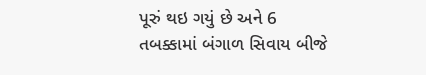પૂરું થઇ ગયું છે અને 6 તબક્કામાં બંગાળ સિવાય બીજે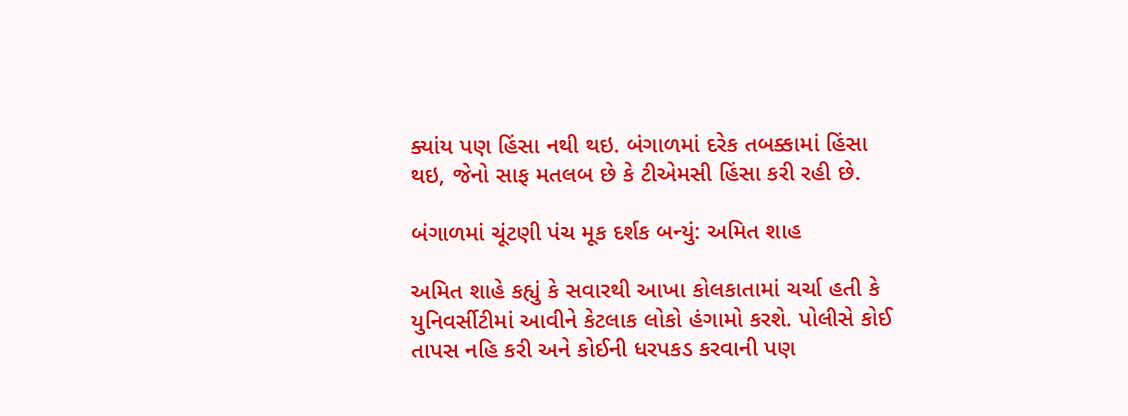ક્યાંય પણ હિંસા નથી થઇ. બંગાળમાં દરેક તબક્કામાં હિંસા થઇ, જેનો સાફ મતલબ છે કે ટીએમસી હિંસા કરી રહી છે.

બંગાળમાં ચૂંટણી પંચ મૂક દર્શક બન્યું: અમિત શાહ

અમિત શાહે કહ્યું કે સવારથી આખા કોલકાતામાં ચર્ચા હતી કે યુનિવર્સીટીમાં આવીને કેટલાક લોકો હંગામો કરશે. પોલીસે કોઈ તાપસ નહિ કરી અને કોઈની ધરપકડ કરવાની પણ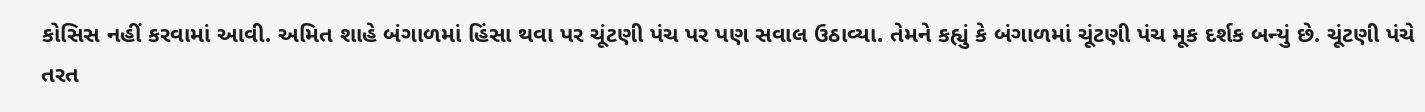કોસિસ નહીં કરવામાં આવી. અમિત શાહે બંગાળમાં હિંસા થવા પર ચૂંટણી પંચ પર પણ સવાલ ઉઠાવ્યા. તેમને કહ્યું કે બંગાળમાં ચૂંટણી પંચ મૂક દર્શક બન્યું છે. ચૂંટણી પંચે તરત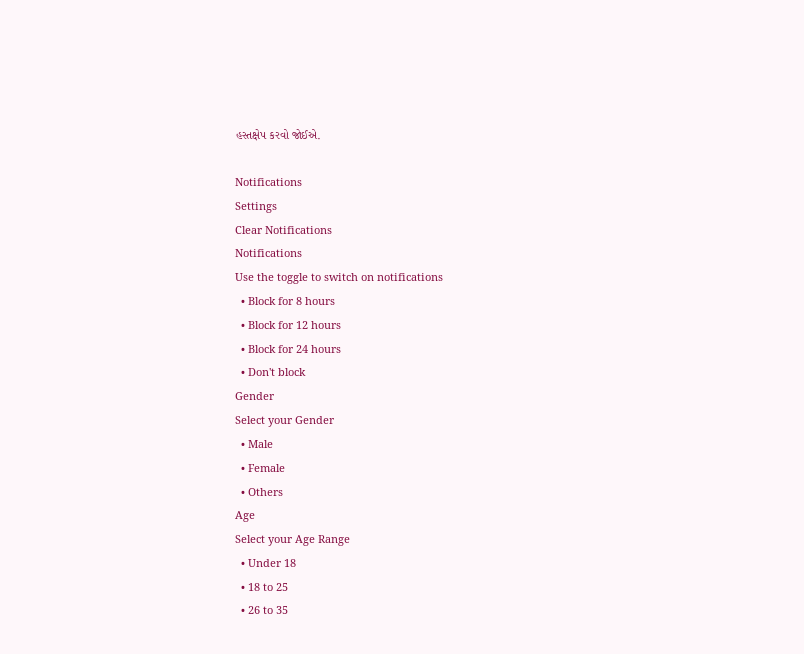હસ્તક્ષેપ કરવો જોઈએ.

Notifications
Settings
Clear Notifications
Notifications
Use the toggle to switch on notifications
  • Block for 8 hours
  • Block for 12 hours
  • Block for 24 hours
  • Don't block
Gender
Select your Gender
  • Male
  • Female
  • Others
Age
Select your Age Range
  • Under 18
  • 18 to 25
  • 26 to 35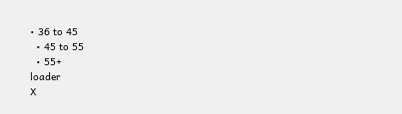• 36 to 45
  • 45 to 55
  • 55+
loader
X